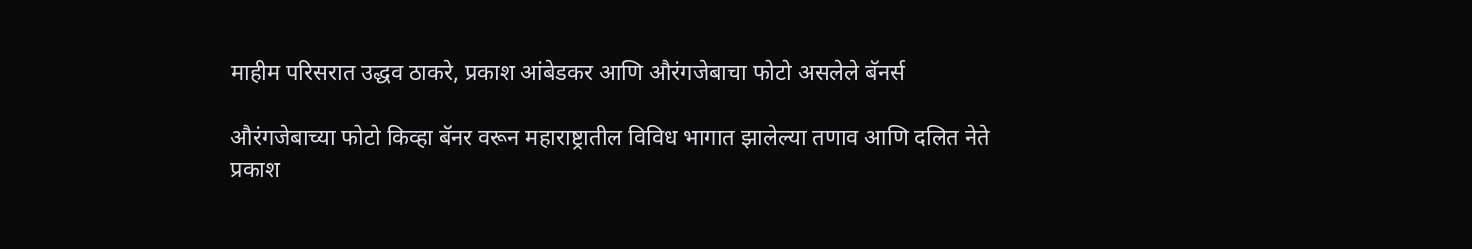माहीम परिसरात उद्धव ठाकरे, प्रकाश आंबेडकर आणि औरंगजेबाचा फोटो असलेले बॅनर्स

औरंगजेबाच्या फोटो किव्हा बॅनर वरून महाराष्ट्रातील विविध भागात झालेल्या तणाव आणि दलित नेते प्रकाश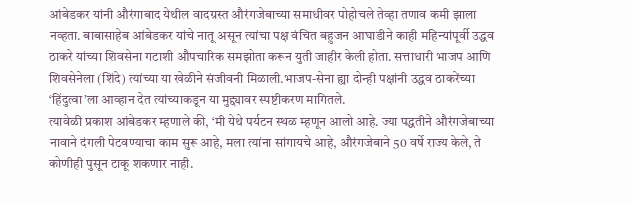आंबेडकर यांनी औरंगाबाद येथील वादग्रस्त औरंगजेबाच्या समाधीवर पोहोचले तेव्हा तणाव कमी झाला नव्हता. बाबासाहेब आंबेडकर यांचे नातू असून त्यांचा पक्ष वंचित बहुजन आघाडीने काही महिन्यांपूर्वी उद्धव ठाकरे यांच्या शिवसेना गटाशी औपचारिक समझोता करून युती जाहीर केली होता. सत्ताधारी भाजप आणि शिवसेनेला (शिंदे) त्यांच्या या खेळीने संजीवनी मिळाली.भाजप-सेना ह्या दोन्ही पक्षांनी उद्धव ठाकरेंच्या ‘हिंदुत्वा’ला आव्हान देत त्यांच्याकडून या मुद्द्यावर स्पष्टीकरण मागितले.
त्यावेळी प्रकाश आंबेडकर म्हणाले की, ‘मी येथे पर्यटन स्थळ म्हणून आलो आहे. ज्या पद्धतीने औरंगजेबाच्या नावाने दंगली पेटवण्याचा काम सुरू आहे, मला त्यांना सांगायचे आहे, औरंगजेबाने 50 वर्षे राज्य केले, ते कोणीही पुसून टाकू शकणार नाही.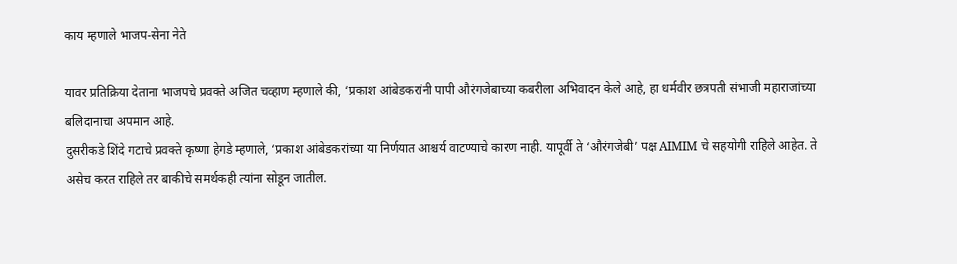काय म्हणाले भाजप-सेना नेते

यावर प्रतिक्रिया देताना भाजपचे प्रवक्ते अजित चव्हाण म्हणाले की, ‘प्रकाश आंबेडकरांनी पापी औरंगजेबाच्या कबरीला अभिवादन केले आहे, हा धर्मवीर छत्रपती संभाजी महाराजांच्या बलिदानाचा अपमान आहे.
दुसरीकडे शिंदे गटाचे प्रवक्ते कृष्णा हेगडे म्हणाले, ‘प्रकाश आंबेडकरांच्या या निर्णयात आश्चर्य वाटण्याचे कारण नाही. यापूर्वी ते ‘औरंगजेबी’ पक्ष AIMIM चे सहयोगी राहिले आहेत. ते असेच करत राहिले तर बाकीचे समर्थकही त्यांना सोडून जातील.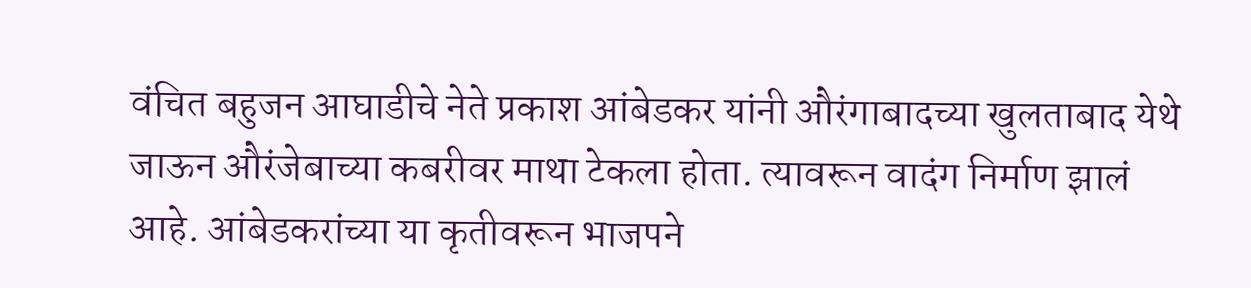वंचित बहुजन आघाडीचे नेते प्रकाश आंबेडकर यांनी औरंगाबादच्या खुलताबाद येथे जाऊन औरंजेबाच्या कबरीवर माथा टेकला होता. त्यावरून वादंग निर्माण झालं आहे. आंबेडकरांच्या या कृतीवरून भाजपने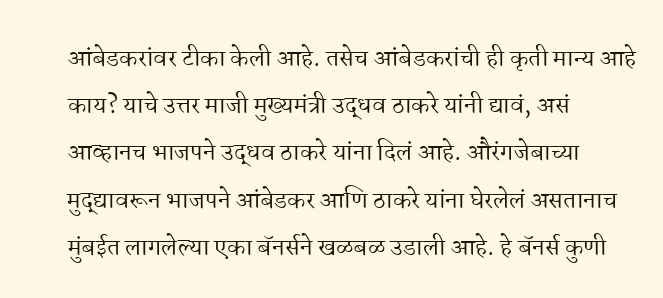आंबेडकरांवर टीका केली आहे. तसेच आंबेडकरांची ही कृती मान्य आहे काय? याचे उत्तर माजी मुख्यमंत्री उद्धव ठाकरे यांनी द्यावं, असं आव्हानच भाजपने उद्धव ठाकरे यांना दिलं आहे. औरंगजेबाच्या मुद्द्यावरून भाजपने आंबेडकर आणि ठाकरे यांना घेरलेलं असतानाच मुंबईत लागलेल्या एका बॅनर्सने खळबळ उडाली आहे. हे बॅनर्स कुणी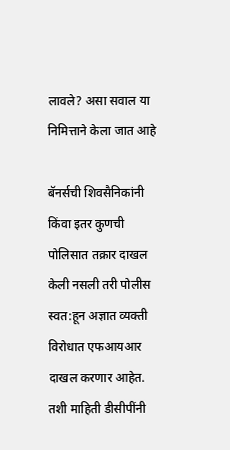लावले? असा सवाल या निमित्ताने केला जात आहे

बॅनर्सची शिवसैनिकांनी किंवा इतर कुणची पोलिसात तक्रार दाखल केली नसली तरी पोलीस स्वत:हून अज्ञात व्यक्ती विरोधात एफआयआर दाखल करणार आहेत. तशी माहिती डीसीपींनी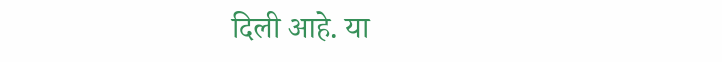दिली आहे. या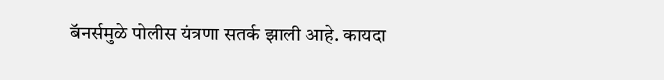बॅनर्समुळे पोलीस यंत्रणा सतर्क झाली आहे. कायदा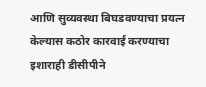आणि सुव्यवस्था बिघडवण्याचा प्रयत्न केल्यास कठोर कारवाई करण्याचा इशाराही डीसीपीने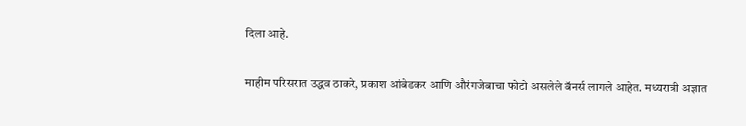दिला आहे.

माहीम परिसरात उद्धव ठाकरे, प्रकाश आंबेडकर आणि औरंगजेबाचा फोटो असलेले बॅनर्स लागले आहेत. मध्यरात्री अज्ञात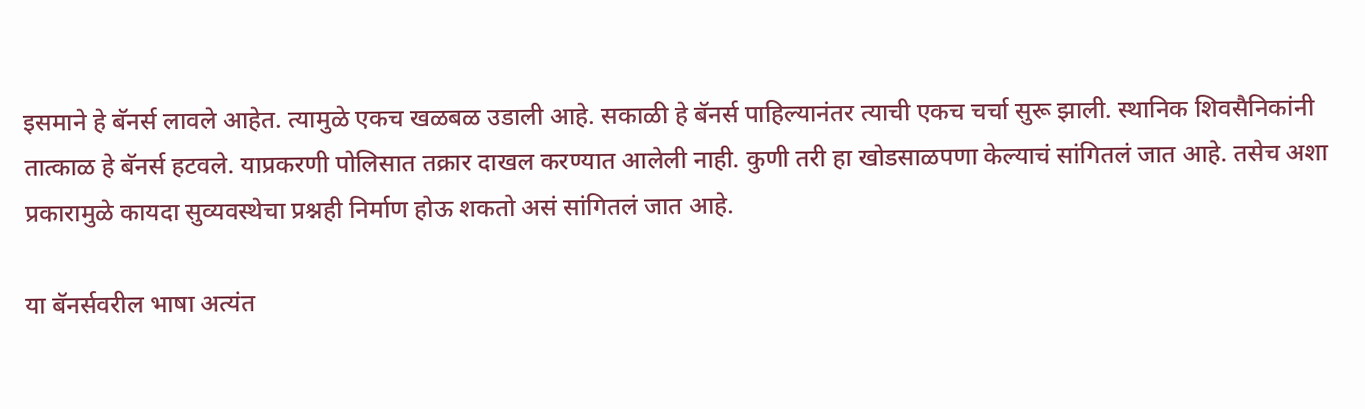इसमाने हे बॅनर्स लावले आहेत. त्यामुळे एकच खळबळ उडाली आहे. सकाळी हे बॅनर्स पाहिल्यानंतर त्याची एकच चर्चा सुरू झाली. स्थानिक शिवसैनिकांनी तात्काळ हे बॅनर्स हटवले. याप्रकरणी पोलिसात तक्रार दाखल करण्यात आलेली नाही. कुणी तरी हा खोडसाळपणा केल्याचं सांगितलं जात आहे. तसेच अशा प्रकारामुळे कायदा सुव्यवस्थेचा प्रश्नही निर्माण होऊ शकतो असं सांगितलं जात आहे.

या बॅनर्सवरील भाषा अत्यंत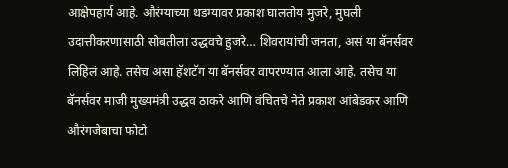आक्षेपहार्य आहे. औरंग्याच्या थडग्यावर प्रकाश घालतोय मुजरे, मुघली उदात्तीकरणासाठी सोबतीला उद्धवचे हुजरे… शिवरायांची जनता, असं या बॅनर्सवर लिहिलं आहे. तसेच असा हॅशटॅग या बॅनर्सवर वापरण्यात आला आहे. तसेच या बॅनर्सवर माजी मुख्यमंत्री उद्धव ठाकरे आणि वंचितचे नेते प्रकाश आंबेडकर आणि औरंगजेबाचा फोटो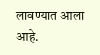लावण्यात आला आहे.